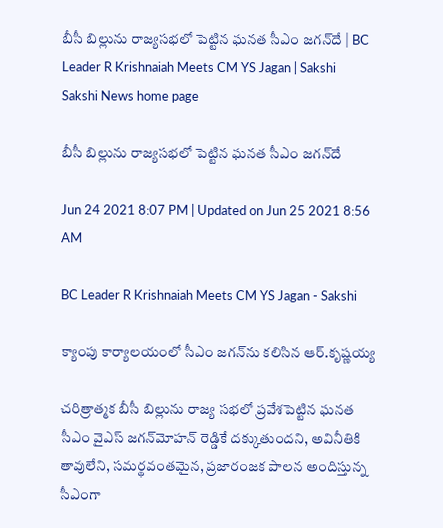బీసీ బిల్లును రాజ్యసభలో పెట్టిన ఘనత సీఎం జగన్‌దే | BC Leader R Krishnaiah Meets CM YS Jagan | Sakshi
Sakshi News home page

బీసీ బిల్లును రాజ్యసభలో పెట్టిన ఘనత సీఎం జగన్‌దే

Jun 24 2021 8:07 PM | Updated on Jun 25 2021 8:56 AM

BC Leader R Krishnaiah Meets CM YS Jagan - Sakshi

క్యాంపు కార్యాలయంలో సీఎం జగన్‌ను కలిసిన ఆర్‌.కృష్ణయ్య

చరిత్రాత్మక బీసీ బిల్లును రాజ్య సభలో ప్రవేశపెట్టిన ఘనత సీఎం వైఎస్‌ జగన్‌మోహన్‌ రెడ్డికే దక్కుతుందని, అవినీతికి తావులేని, సమర్థవంతమైన, ప్రజారంజక పాలన అందిస్తున్న సీఎంగా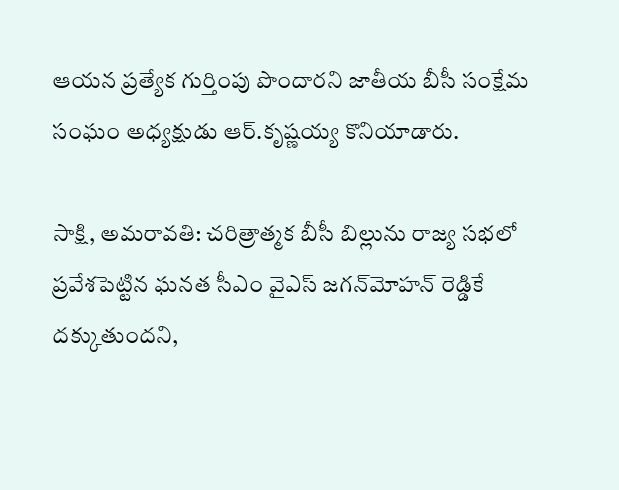ఆయన ప్రత్యేక గుర్తింపు పొందారని జాతీయ బీసీ సంక్షేమ సంఘం అధ్యక్షుడు ఆర్‌.కృష్ణయ్య కొనియాడారు.

సాక్షి, అమరావతి: చరిత్రాత్మక బీసీ బిల్లును రాజ్య సభలో ప్రవేశపెట్టిన ఘనత సీఎం వైఎస్‌ జగన్‌మోహన్‌ రెడ్డికే దక్కుతుందని,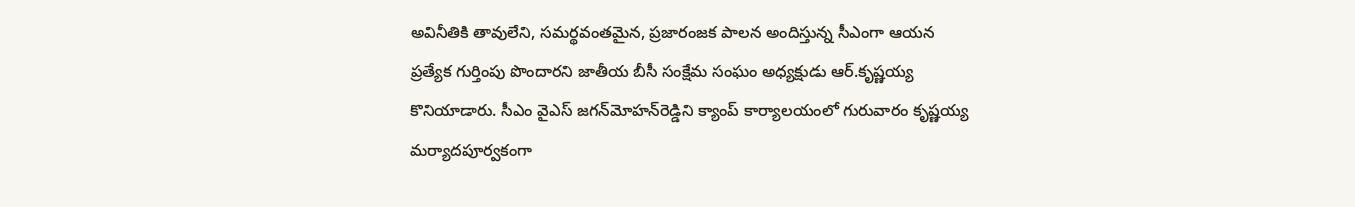అవినీతికి తావులేని, సమర్థవంతమైన, ప్రజారంజక పాలన అందిస్తున్న సీఎంగా ఆయన ప్రత్యేక గుర్తింపు పొందారని జాతీయ బీసీ సంక్షేమ సంఘం అధ్యక్షుడు ఆర్‌.కృష్ణయ్య కొనియాడారు. సీఎం వైఎస్‌ జగన్‌మోహన్‌రెడ్డిని క్యాంప్‌ కార్యాలయంలో గురువారం కృష్ణయ్య మర్యాదపూర్వకంగా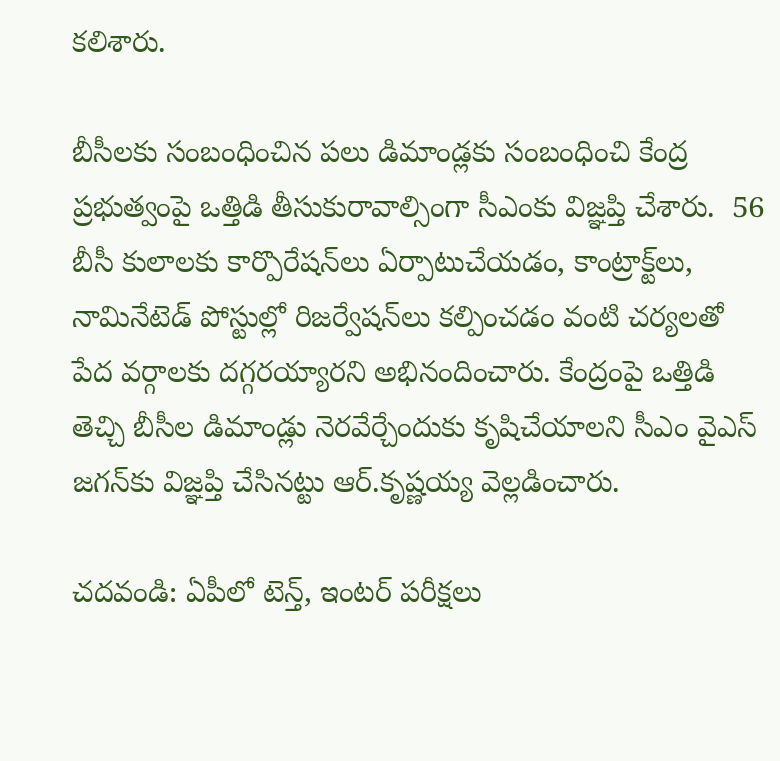కలిశారు.

బీసీలకు సంబంధించిన పలు డిమాండ్లకు సంబంధించి కేంద్ర ప్రభుత్వంపై ఒత్తిడి తీసుకురావాల్సింగా సీఎంకు విజ్ఞప్తి చేశారు.  56 బీసీ కులాలకు కార్పొరేషన్‌లు ఏర్పాటుచేయడం, కాంట్రాక్ట్‌లు, నామినేటెడ్‌ పోస్టుల్లో రిజర్వేషన్‌లు కల్పించడం వంటి చర్యలతో పేద వర్గాలకు దగ్గరయ్యారని అభినందించారు. కేంద్రంపై ఒత్తిడి తెచ్చి బీసీల డిమాండ్లు నెరవేర్చేందుకు కృషిచేయాలని సీఎం వైఎస్‌ జగన్‌కు విజ్ఞప్తి చేసినట్టు ఆర్‌.కృష్ణయ్య వెల్లడించారు.

చదవండి: ఏపీలో టెన్త్‌, ఇంటర్ పరీక్షలు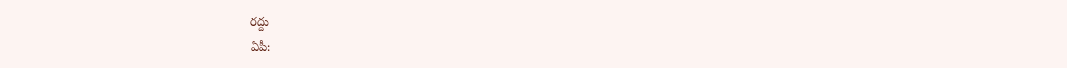రద్దు
ఏపీ: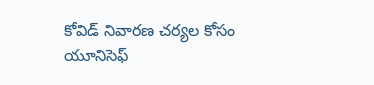కోవిడ్‌ నివారణ చర్యల కోసం యూనిసెఫ్‌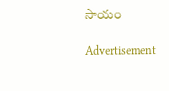సాయం

Advertisement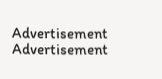Advertisement
Advertisement